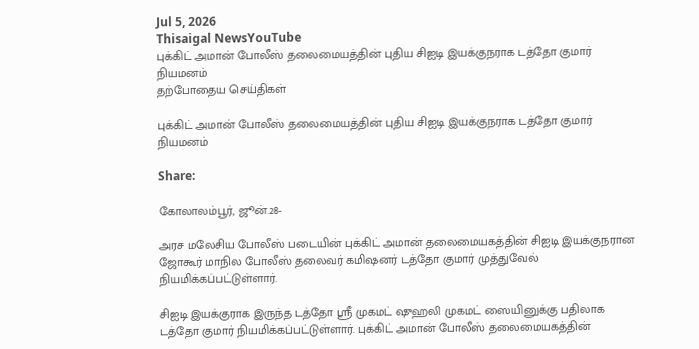Jul 5, 2026
Thisaigal NewsYouTube
புக்கிட் அமான் போலீஸ் தலைமையத்தின் புதிய சிஐடி இயக்குநராக டத்தோ குமார் நியமனம்
தற்போதைய செய்திகள்

புக்கிட் அமான் போலீஸ் தலைமையத்தின் புதிய சிஐடி இயக்குநராக டத்தோ குமார் நியமனம்

Share:

கோலாலம்பூர், ஜூன்.28-

அரச மலேசிய போலீஸ் படையின் புக்கிட் அமான் தலைமையகத்தின் சிஐடி இயக்குநரான ஜோகூர் மாநில போலீஸ் தலைவர் கமிஷனர் டத்தோ குமார் முத்துவேல் நியமிக்கப்பட்டுள்ளார்.

சிஐடி இயக்குராக இருந்த டத்தோ ஶ்ரீ முகமட் ஷுஹலி முகமட் ஸையினுக்கு பதிலாக டத்தோ குமார் நியமிக்கப்பட்டுள்ளார். புக்கிட் அமான் போலீஸ் தலைமையகத்தின்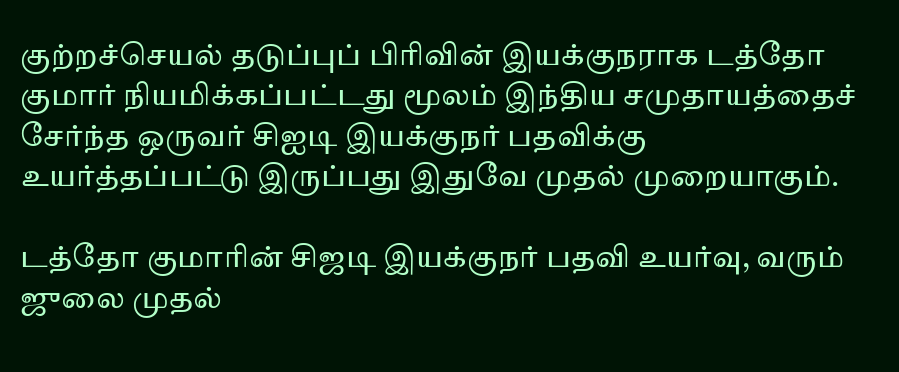குற்றச்செயல் தடுப்புப் பிரிவின் இயக்குநராக டத்தோ குமார் நியமிக்கப்பட்டது மூலம் இந்திய சமுதாயத்தைச் சேர்ந்த ஒருவர் சிஐடி இயக்குநர் பதவிக்கு உயர்த்தப்பட்டு இருப்பது இதுவே முதல் முறையாகும்.

டத்தோ குமாரின் சிஜடி இயக்குநர் பதவி உயர்வு, வரும் ஜுலை முதல்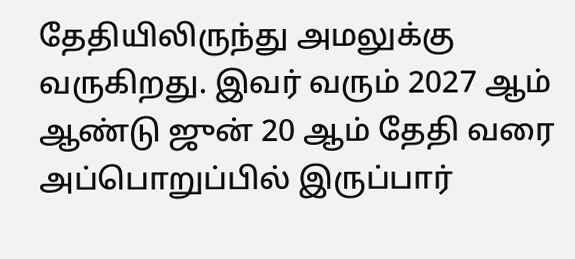தேதியிலிருந்து அமலுக்கு வருகிறது. இவர் வரும் 2027 ஆம் ஆண்டு ஜுன் 20 ஆம் தேதி வரை அப்பொறுப்பில் இருப்பார்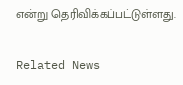என்று தெரிவிக்கப்பட்டுள்ளது.

Related News